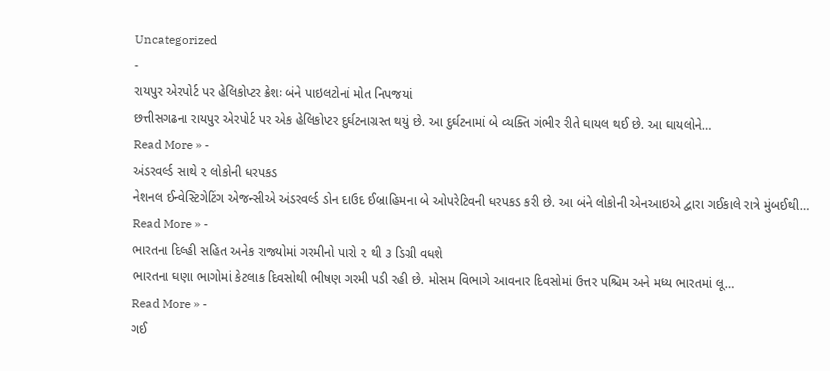Uncategorized
-
રાયપુર એરપોર્ટ પર હેલિકોપ્ટર ક્રેશઃ બંને પાઇલટોનાં મોત નિપજયાં
છત્તીસગઢના રાયપુર એરપોર્ટ પર એક હેલિકોપ્ટર દુર્ઘટનાગ્રસ્ત થયું છે. આ દુર્ઘટનામાં બે વ્યક્તિ ગંભીર રીતે ઘાયલ થઈ છે. આ ઘાયલોને…
Read More » -
અંડરવર્લ્ડ સાથે ૨ લોકોની ધરપકડ
નેશનલ ઈન્વેસ્ટિગેટિંગ એજન્સીએ અંડરવર્લ્ડ ડોન દાઉદ ઈબ્રાહિમના બે ઓપરેટિવની ધરપકડ કરી છે. આ બંને લોકોની એનઆઇએ દ્વારા ગઈકાલે રાત્રે મુંબઈથી…
Read More » -
ભારતના દિલ્હી સહિત અનેક રાજ્યોમાં ગરમીનો પારો ૨ થી ૩ ડિગ્રી વધશે
ભારતના ઘણા ભાગોમાં કેટલાક દિવસોથી ભીષણ ગરમી પડી રહી છે. મોસમ વિભાગે આવનાર દિવસોમાં ઉત્તર પશ્ચિમ અને મધ્ય ભારતમાં લૂ…
Read More » -
ગઈ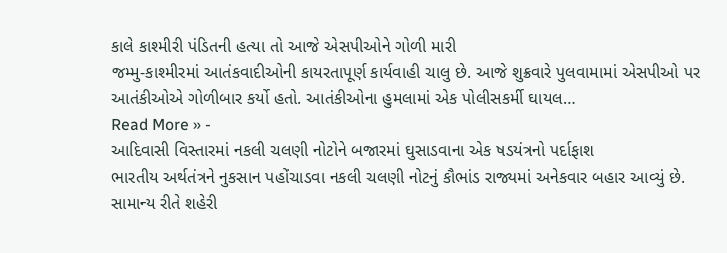કાલે કાશ્મીરી પંડિતની હત્યા તો આજે એસપીઓને ગોળી મારી
જમ્મુ-કાશ્મીરમાં આતંકવાદીઓની કાયરતાપૂર્ણ કાર્યવાહી ચાલુ છે. આજે શુક્રવારે પુલવામામાં એસપીઓ પર આતંકીઓએ ગોળીબાર કર્યો હતો. આતંકીઓના હુમલામાં એક પોલીસકર્મી ઘાયલ…
Read More » -
આદિવાસી વિસ્તારમાં નકલી ચલણી નોટોને બજારમાં ઘુસાડવાના એક ષડયંત્રનો પર્દાફાશ
ભારતીય અર્થતંત્રને નુકસાન પહોંચાડવા નકલી ચલણી નોટનું કૌભાંડ રાજ્યમાં અનેકવાર બહાર આવ્યું છે. સામાન્ય રીતે શહેરી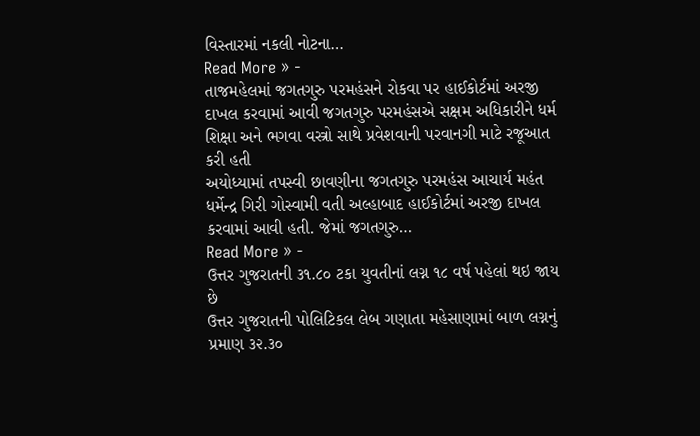વિસ્તારમાં નકલી નોટના…
Read More » -
તાજમહેલમાં જગતગુરુ પરમહંસને રોકવા પર હાઈકોર્ટમાં અરજી દાખલ કરવામાં આવી જગતગુરુ પરમહંસએ સક્ષમ અધિકારીને ધર્મ શિક્ષા અને ભગવા વસ્ત્રો સાથે પ્રવેશવાની પરવાનગી માટે રજૂઆત કરી હતી
અયોધ્યામાં તપસ્વી છાવણીના જગતગુરુ પરમહંસ આચાર્ય મહંત ધર્મેન્દ્ર ગિરી ગોસ્વામી વતી અલ્હાબાદ હાઈકોર્ટમાં અરજી દાખલ કરવામાં આવી હતી. જેમાં જગતગુરુ…
Read More » -
ઉત્તર ગુજરાતની ૩૧.૮૦ ટકા યુવતીનાં લગ્ન ૧૮ વર્ષ પહેલાં થઇ જાય છે
ઉત્તર ગુજરાતની પોલિટિકલ લેબ ગણાતા મહેસાણામાં બાળ લગ્નનું પ્રમાણ ૩૨.૩૦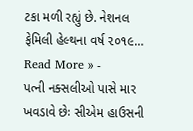ટકા મળી રહ્યું છે. નેશનલ ફેમિલી હેલ્થના વર્ષ ૨૦૧૯…
Read More » -
પત્ની નક્સલીઓ પાસે માર ખવડાવે છેઃ સીએમ હાઉસની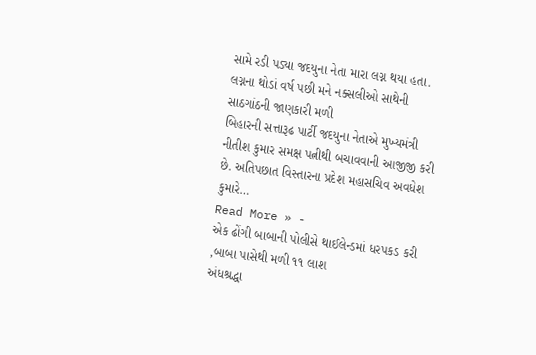સામે રડી પડ્યા જદયુના નેતા મારા લગ્ન થયા હતા. લગ્નના થોડાં વર્ષ પછી મને નક્સલીઓ સાથેની સાઠગાંઠની જાણકારી મળી
બિહારની સત્તારૂઢ પાર્ટી જદયુના નેતાએ મુખ્યમંત્રી નીતીશ કુમાર સમક્ષ પત્નીથી બચાવવાની આજીજી કરી છે. અતિપછાત વિસ્તારના પ્રદેશ મહાસચિવ અવધેશ કુમારે…
Read More » -
એક ઢોંગી બાબાની પોલીસે થાઈલેન્ડમાં ધરપકડ કરી ,બાબા પાસેથી મળી ૧૧ લાશ
અંધશ્રદ્ધા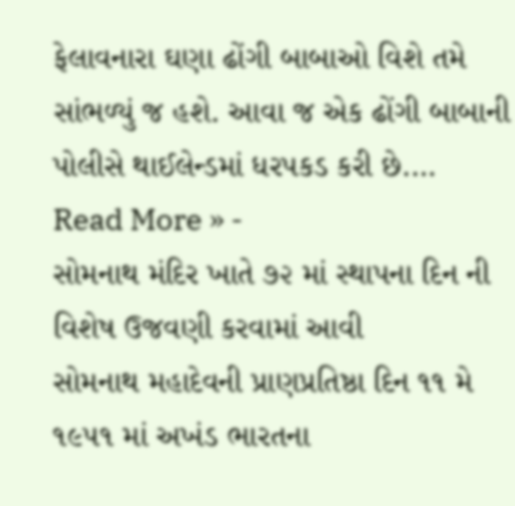ફેલાવનારા ઘણા ઢોંગી બાબાઓ વિશે તમે સાંભળ્યું જ હશે. આવા જ એક ઢોંગી બાબાની પોલીસે થાઈલેન્ડમાં ધરપકડ કરી છે.…
Read More » -
સોમનાથ મંદિર ખાતે ૭૨ માં સ્થાપના દિન ની વિશેષ ઉજવણી કરવામાં આવી
સોમનાથ મહાદેવની પ્રાણપ્રતિષ્ઠા દિન ૧૧ મે ૧૯૫૧ માં અખંડ ભારતના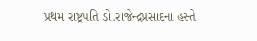પ્રથમ રાષ્ટ્રપતિ ડો.રાજેન્દ્રપ્રસાદના હસ્તે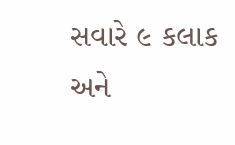સવારે ૯ કલાક અને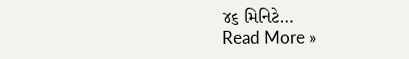૪૬ મિનિટે…
Read More »